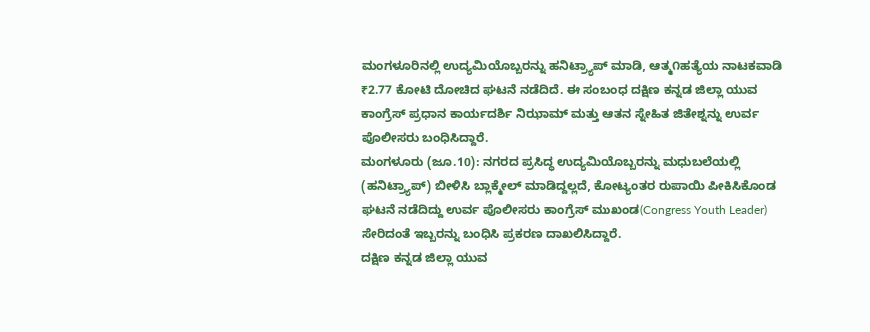ಮಂಗಳೂರಿನಲ್ಲಿ ಉದ್ಯಮಿಯೊಬ್ಬರನ್ನು ಹನಿಟ್ರ್ಯಾಪ್ ಮಾಡಿ, ಆತ್ಮ೧ಹತ್ಯೆಯ ನಾಟಕವಾಡಿ ₹2.77 ಕೋಟಿ ದೋಚಿದ ಘಟನೆ ನಡೆದಿದೆ. ಈ ಸಂಬಂಧ ದಕ್ಷಿಣ ಕನ್ನಡ ಜಿಲ್ಲಾ ಯುವ ಕಾಂಗ್ರೆಸ್ ಪ್ರಧಾನ ಕಾರ್ಯದರ್ಶಿ ನಿಝಾಮ್ ಮತ್ತು ಆತನ ಸ್ನೇಹಿತ ಜಿತೇಶ್ನನ್ನು ಉರ್ವ ಪೊಲೀಸರು ಬಂಧಿಸಿದ್ದಾರೆ.
ಮಂಗಳೂರು (ಜೂ.10): ನಗರದ ಪ್ರಸಿದ್ಧ ಉದ್ಯಮಿಯೊಬ್ಬರನ್ನು ಮಧುಬಲೆಯಲ್ಲಿ (ಹನಿಟ್ರ್ಯಾಪ್) ಬೀಳಿಸಿ ಬ್ಲಾಕ್ಮೇಲ್ ಮಾಡಿದ್ದಲ್ಲದೆ, ಕೋಟ್ಯಂತರ ರುಪಾಯಿ ಪೀಕಿಸಿಕೊಂಡ ಘಟನೆ ನಡೆದಿದ್ದು ಉರ್ವ ಪೊಲೀಸರು ಕಾಂಗ್ರೆಸ್ ಮುಖಂಡ(Congress Youth Leader) ಸೇರಿದಂತೆ ಇಬ್ಬರನ್ನು ಬಂಧಿಸಿ ಪ್ರಕರಣ ದಾಖಲಿಸಿದ್ದಾರೆ.
ದಕ್ಷಿಣ ಕನ್ನಡ ಜಿಲ್ಲಾ ಯುವ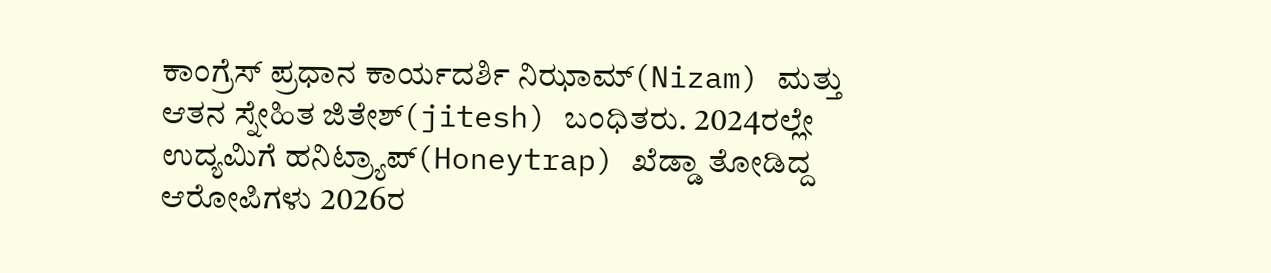ಕಾಂಗ್ರೆಸ್ ಪ್ರಧಾನ ಕಾರ್ಯದರ್ಶಿ ನಿಝಾಮ್(Nizam) ಮತ್ತು ಆತನ ಸ್ನೇಹಿತ ಜಿತೇಶ್(jitesh) ಬಂಧಿತರು. 2024ರಲ್ಲೇ ಉದ್ಯಮಿಗೆ ಹನಿಟ್ರ್ಯಾಪ್(Honeytrap) ಖೆಡ್ಡಾ ತೋಡಿದ್ದ ಆರೋಪಿಗಳು 2026ರ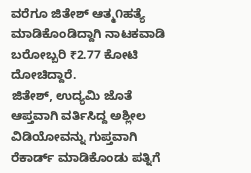ವರೆಗೂ ಜಿತೇಶ್ ಆತ್ಮ೧ಹತ್ಯೆ ಮಾಡಿಕೊಂಡಿದ್ದಾಗಿ ನಾಟಕವಾಡಿ ಬರೋಬ್ಬರಿ ₹2.77 ಕೋಟಿ ದೋಚಿದ್ದಾರೆ.
ಜಿತೇಶ್, ಉದ್ಯಮಿ ಜೊತೆ ಆಪ್ತವಾಗಿ ವರ್ತಿಸಿದ್ದ ಅಶ್ಲೀಲ ವಿಡಿಯೋವನ್ನು ಗುಪ್ತವಾಗಿ ರೆಕಾರ್ಡ್ ಮಾಡಿಕೊಂಡು ಪತ್ನಿಗೆ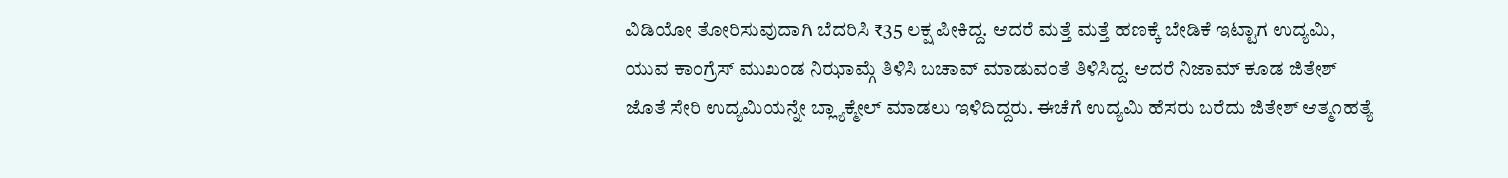ವಿಡಿಯೋ ತೋರಿಸುವುದಾಗಿ ಬೆದರಿಸಿ ₹35 ಲಕ್ಷ ಪೀಕಿದ್ದ. ಆದರೆ ಮತ್ತೆ ಮತ್ತೆ ಹಣಕ್ಕೆ ಬೇಡಿಕೆ ಇಟ್ಟಾಗ ಉದ್ಯಮಿ, ಯುವ ಕಾಂಗ್ರೆಸ್ ಮುಖಂಡ ನಿಝಾಮ್ಗೆ ತಿಳಿಸಿ ಬಚಾವ್ ಮಾಡುವಂತೆ ತಿಳಿಸಿದ್ದ. ಆದರೆ ನಿಜಾಮ್ ಕೂಡ ಜಿತೇಶ್ ಜೊತೆ ಸೇರಿ ಉದ್ಯಮಿಯನ್ನೇ ಬ್ಲ್ಯಾಕ್ಮೇಲ್ ಮಾಡಲು ಇಳಿದಿದ್ದರು. ಈಚೆಗೆ ಉದ್ಯಮಿ ಹೆಸರು ಬರೆದು ಜಿತೇಶ್ ಆತ್ಮ೧ಹತ್ಯೆ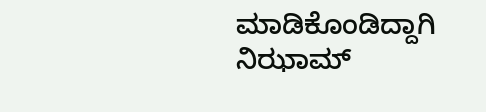ಮಾಡಿಕೊಂಡಿದ್ದಾಗಿ ನಿಝಾಮ್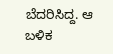ಬೆದರಿಸಿದ್ದ. ಆ ಬಳಿಕ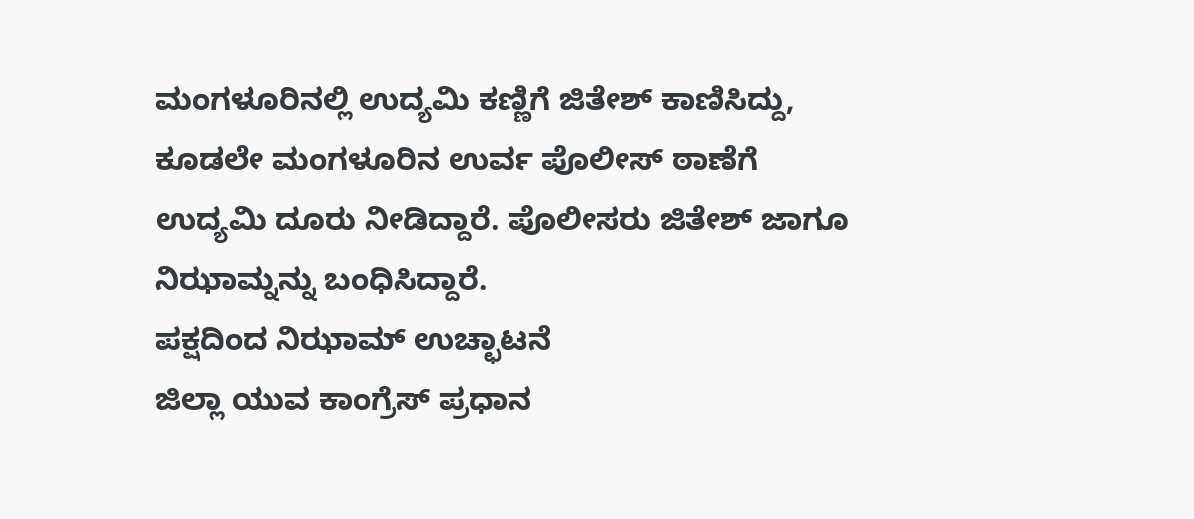ಮಂಗಳೂರಿನಲ್ಲಿ ಉದ್ಯಮಿ ಕಣ್ಣಿಗೆ ಜಿತೇಶ್ ಕಾಣಿಸಿದ್ದು, ಕೂಡಲೇ ಮಂಗಳೂರಿನ ಉರ್ವ ಪೊಲೀಸ್ ಠಾಣೆಗೆ ಉದ್ಯಮಿ ದೂರು ನೀಡಿದ್ದಾರೆ. ಪೊಲೀಸರು ಜಿತೇಶ್ ಜಾಗೂ ನಿಝಾಮ್ನನ್ನು ಬಂಧಿಸಿದ್ದಾರೆ.
ಪಕ್ಷದಿಂದ ನಿಝಾಮ್ ಉಚ್ಛಾಟನೆ
ಜಿಲ್ಲಾ ಯುವ ಕಾಂಗ್ರೆಸ್ ಪ್ರಧಾನ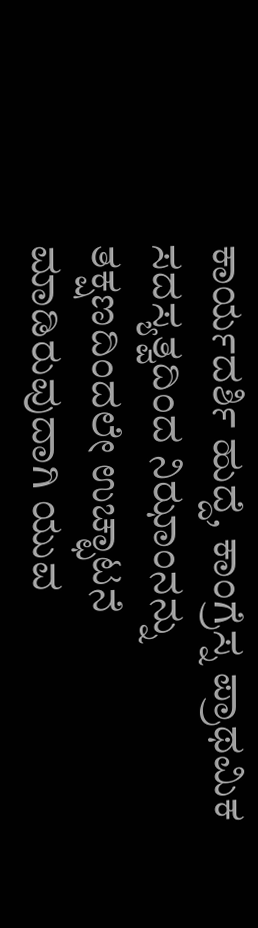ಕಾರ್ಯದರ್ಶಿ ಹುದ್ದೆ, ಕಾಂಗ್ರೆಸ್ನ ಪ್ರಾಥಮಿಕ ಸದಸ್ಯತ್ವದಿಂದ ನಿಝಾಂನನ್ನು ತಕ್ಷಣದಿಂದಲೇ ಉಚ್ಛಾಟನೆ ಮಾಡಿರುವುದಾಗಿ ಯುವ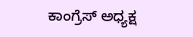ಕಾಂಗ್ರೆಸ್ ಅಧ್ಯಕ್ಷ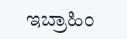ಇಬ್ರಾಹಿಂ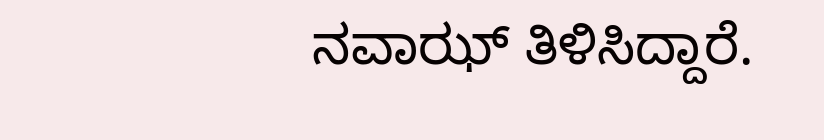ನವಾಝ್ ತಿಳಿಸಿದ್ದಾರೆ.